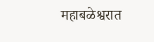महाबळेश्वरात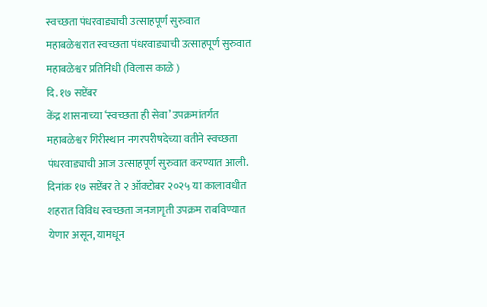स्वच्छता पंधरवाड्याची उत्साहपूर्ण सुरुवात
महाबळेश्वरात स्वच्छता पंधरवाड्याची उत्साहपूर्ण सुरुवात
महाबळेश्वर प्रतिनिधी (विलास काळे )
दि. १७ सप्टेंबर
केंद्र शासनाच्या ‘स्वच्छता ही सेवा’ उपक्रमांतर्गत महाबळेश्वर गिरीस्थान नगरपरीषदेच्या वतीने स्वच्छता पंधरवाड्याची आज उत्साहपूर्ण सुरुवात करण्यात आली. दिनांक १७ सप्टेंबर ते २ ऑक्टोबर २०२५ या कालावधीत शहरात विविध स्वच्छता जनजागृती उपक्रम राबविण्यात येणार असून, यामधून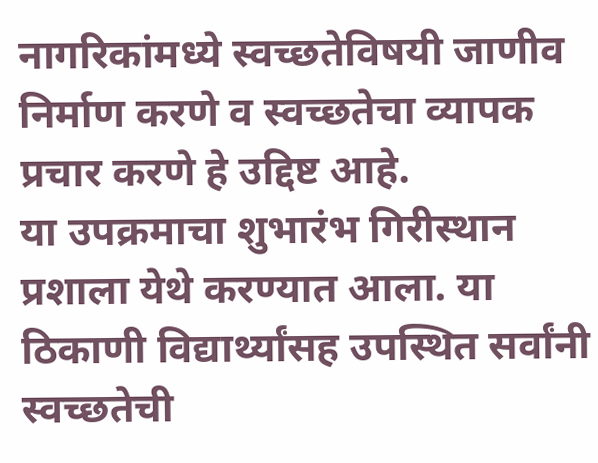नागरिकांमध्ये स्वच्छतेविषयी जाणीव निर्माण करणे व स्वच्छतेचा व्यापक प्रचार करणे हे उद्दिष्ट आहे.
या उपक्रमाचा शुभारंभ गिरीस्थान प्रशाला येथे करण्यात आला. या ठिकाणी विद्यार्थ्यांसह उपस्थित सर्वांनी स्वच्छतेची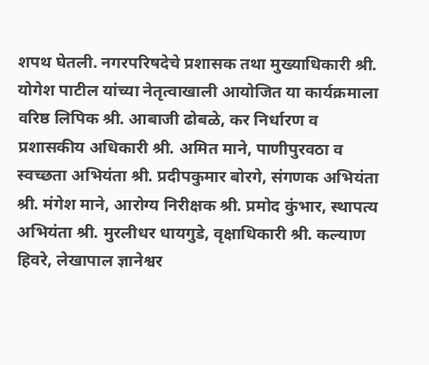शपथ घेतली. नगरपरिषदेचे प्रशासक तथा मुख्याधिकारी श्री. योगेश पाटील यांच्या नेतृत्वाखाली आयोजित या कार्यक्रमाला वरिष्ठ लिपिक श्री. आबाजी ढोबळे, कर निर्धारण व प्रशासकीय अधिकारी श्री. अमित माने, पाणीपुरवठा व स्वच्छता अभियंता श्री. प्रदीपकुमार बोरगे, संगणक अभियंता श्री. मंगेश माने, आरोग्य निरीक्षक श्री. प्रमोद कुंभार, स्थापत्य अभियंता श्री. मुरलीधर धायगुडे, वृक्षाधिकारी श्री. कल्याण हिवरे, लेखापाल ज्ञानेश्वर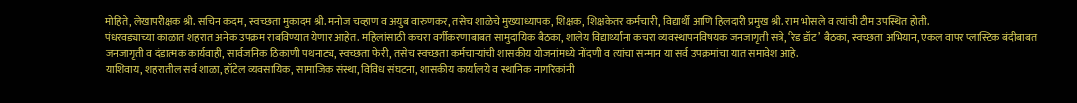मोहिते, लेखापरीक्षक श्री. सचिन कदम, स्वच्छता मुकादम श्री. मनोज चव्हाण व अयुब वारुणकर, तसेच शाळेचे मुख्याध्यापक, शिक्षक, शिक्षकेतर कर्मचारी, विद्यार्थी आणि हिलदारी प्रमुख श्री. राम भोसले व त्यांची टीम उपस्थित होती.
पंधरवड्याच्या काळात शहरात अनेक उपक्रम राबविण्यात येणार आहेत. महिलांसाठी कचरा वर्गीकरणाबाबत सामुदायिक बैठका, शालेय विद्यार्थ्यांना कचरा व्यवस्थापनविषयक जनजागृती सत्रे, ‘रेड डॉट’ बैठका, स्वच्छता अभियान, एकल वापर प्लास्टिक बंदीबाबत जनजागृती व दंडात्मक कार्यवाही, सार्वजनिक ठिकाणी पथनाट्य, स्वच्छता फेरी, तसेच स्वच्छता कर्मचाऱ्यांची शासकीय योजनांमध्ये नोंदणी व त्यांचा सन्मान या सर्व उपक्रमांचा यात समावेश आहे.
याशिवाय, शहरातील सर्व शाळा, हॉटेल व्यवसायिक, सामाजिक संस्था, विविध संघटना, शासकीय कार्यालये व स्थानिक नागरिकांनी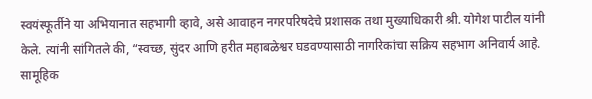स्वयंस्फूर्तीने या अभियानात सहभागी व्हावे, असे आवाहन नगरपरिषदेचे प्रशासक तथा मुख्याधिकारी श्री. योगेश पाटील यांनी केले. त्यांनी सांगितले की, “स्वच्छ, सुंदर आणि हरीत महाबळेश्वर घडवण्यासाठी नागरिकांचा सक्रिय सहभाग अनिवार्य आहे. सामूहिक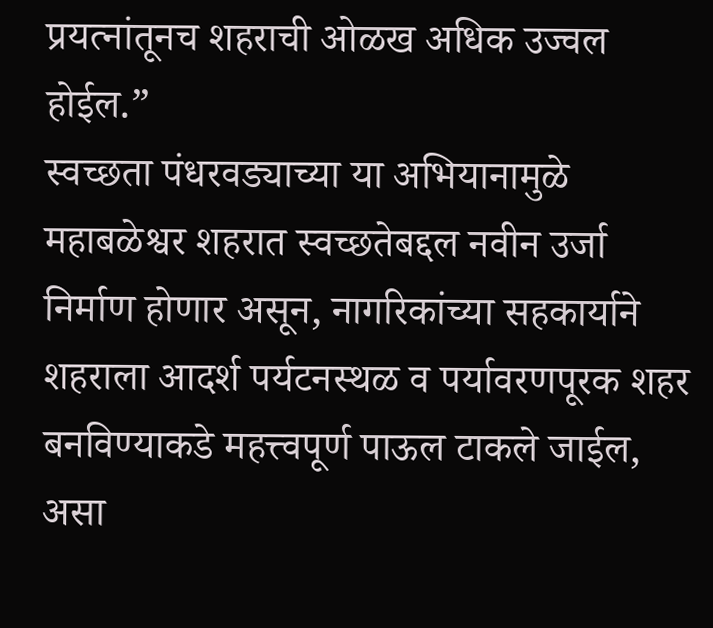प्रयत्नांतूनच शहराची ओळख अधिक उज्वल होईल.”
स्वच्छता पंधरवड्याच्या या अभियानामुळे महाबळेश्वर शहरात स्वच्छतेबद्दल नवीन उर्जा निर्माण होणार असून, नागरिकांच्या सहकार्याने शहराला आदर्श पर्यटनस्थळ व पर्यावरणपूरक शहर बनविण्याकडे महत्त्वपूर्ण पाऊल टाकले जाईल, असा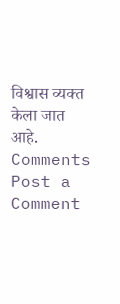विश्वास व्यक्त केला जात आहे.
Comments
Post a Comment